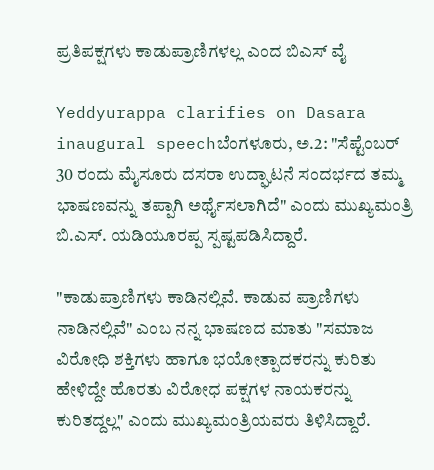ಪ್ರತಿಪಕ್ಷಗಳು ಕಾಡುಪ್ರಾಣಿಗಳಲ್ಲ ಎಂದ ಬಿಎಸ್ ವೈ

Yeddyurappa clarifies on Dasara inaugural speechಬೆಂಗಳೂರು, ಅ.2: "ಸೆಪ್ಟೆಂಬರ್ 30 ರಂದು ಮೈಸೂರು ದಸರಾ ಉದ್ಘಾಟನೆ ಸಂದರ್ಭದ ತಮ್ಮ ಭಾಷಣವನ್ನು ತಪ್ಪಾಗಿ ಅರ್ಥೈಸಲಾಗಿದೆ" ಎಂದು ಮುಖ್ಯಮಂತ್ರಿ ಬಿ.ಎಸ್. ಯಡಿಯೂರಪ್ಪ ಸ್ಪಷ್ಟಪಡಿಸಿದ್ದಾರೆ.

"ಕಾಡುಪ್ರಾಣಿಗಳು ಕಾಡಿನಲ್ಲಿವೆ. ಕಾಡುವ ಪ್ರಾಣಿಗಳು ನಾಡಿನಲ್ಲಿವೆ" ಎಂಬ ನನ್ನ ಭಾಷಣದ ಮಾತು "ಸಮಾಜ ವಿರೋಧಿ ಶಕ್ತಿಗಳು ಹಾಗೂ ಭಯೋತ್ಪಾದಕರನ್ನು ಕುರಿತು ಹೇಳಿದ್ದೇ ಹೊರತು ವಿರೋಧ ಪಕ್ಷಗಳ ನಾಯಕರನ್ನು ಕುರಿತದ್ದಲ್ಲ" ಎಂದು ಮುಖ್ಯಮಂತ್ರಿಯವರು ತಿಳಿಸಿದ್ದಾರೆ.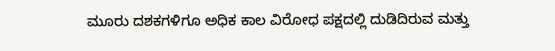ಮೂರು ದಶಕಗಳಿಗೂ ಅಧಿಕ ಕಾಲ ವಿರೋಧ ಪಕ್ಷದಲ್ಲಿ ದುಡಿದಿರುವ ಮತ್ತು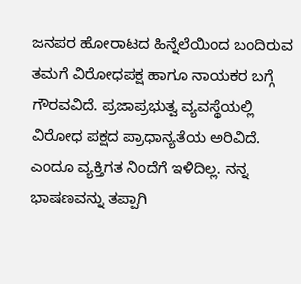ಜನಪರ ಹೋರಾಟದ ಹಿನ್ನೆಲೆಯಿಂದ ಬಂದಿರುವ ತಮಗೆ ವಿರೋಧಪಕ್ಷ ಹಾಗೂ ನಾಯಕರ ಬಗ್ಗೆ ಗೌರವವಿದೆ. ಪ್ರಜಾಪ್ರಭುತ್ವ ವ್ಯವಸ್ಥೆಯಲ್ಲಿ ವಿರೋಧ ಪಕ್ಷದ ಪ್ರಾಧಾನ್ಯತೆಯ ಅರಿವಿದೆ. ಎಂದೂ ವ್ಯಕ್ತಿಗತ ನಿಂದೆಗೆ ಇಳಿದಿಲ್ಲ. ನನ್ನ ಭಾಷಣವನ್ನು ತಪ್ಪಾಗಿ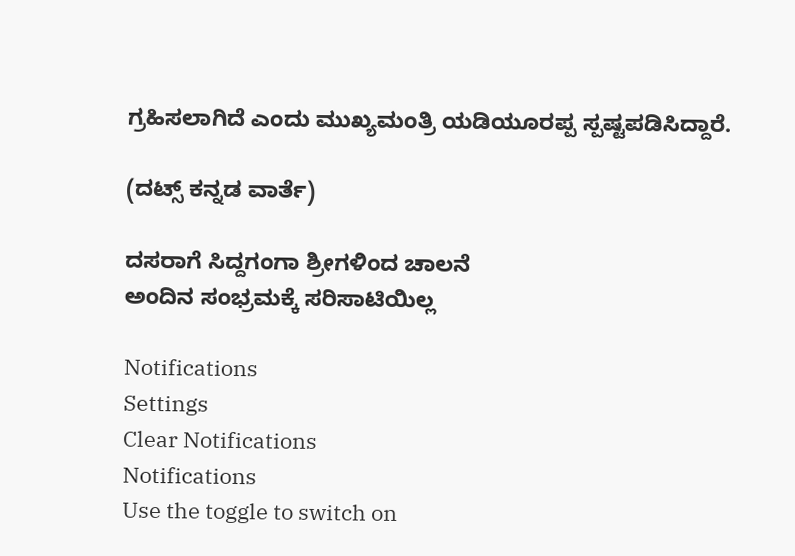ಗ್ರಹಿಸಲಾಗಿದೆ ಎಂದು ಮುಖ್ಯಮಂತ್ರಿ ಯಡಿಯೂರಪ್ಪ ಸ್ಪಷ್ಟಪಡಿಸಿದ್ದಾರೆ.

(ದಟ್ಸ್ ಕನ್ನಡ ವಾರ್ತೆ)

ದಸರಾಗೆ ಸಿದ್ದಗಂಗಾ ಶ್ರೀಗಳಿಂದ ಚಾಲನೆ
ಅಂದಿನ ಸಂಭ್ರಮಕ್ಕೆ ಸರಿಸಾಟಿಯಿಲ್ಲ

Notifications
Settings
Clear Notifications
Notifications
Use the toggle to switch on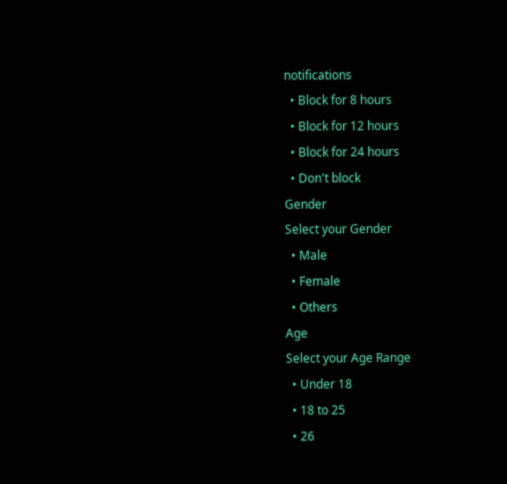notifications
  • Block for 8 hours
  • Block for 12 hours
  • Block for 24 hours
  • Don't block
Gender
Select your Gender
  • Male
  • Female
  • Others
Age
Select your Age Range
  • Under 18
  • 18 to 25
  • 26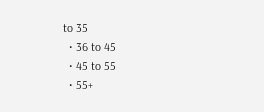to 35
  • 36 to 45
  • 45 to 55
  • 55+